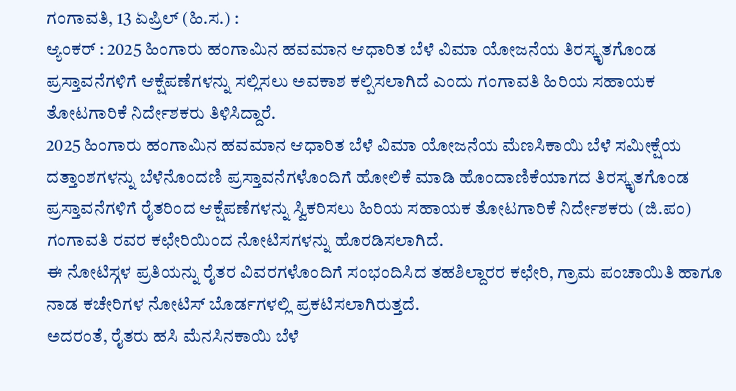ಗಂಗಾವತಿ, 13 ಏಪ್ರಿಲ್ (ಹಿ.ಸ.) :
ಆ್ಯಂಕರ್ : 2025 ಹಿಂಗಾರು ಹಂಗಾಮಿನ ಹವಮಾನ ಆಧಾರಿತ ಬೆಳೆ ವಿಮಾ ಯೋಜನೆಯ ತಿರಸ್ಕೃತಗೊಂಡ ಪ್ರಸ್ತಾವನೆಗಳಿಗೆ ಆಕ್ಷೆಪಣೆಗಳನ್ನು ಸಲ್ಲಿಸಲು ಅವಕಾಶ ಕಲ್ಪಿಸಲಾಗಿದೆ ಎಂದು ಗಂಗಾವತಿ ಹಿರಿಯ ಸಹಾಯಕ ತೋಟಗಾರಿಕೆ ನಿರ್ದೇಶಕರು ತಿಳಿಸಿದ್ದಾರೆ.
2025 ಹಿಂಗಾರು ಹಂಗಾಮಿನ ಹವಮಾನ ಆಧಾರಿತ ಬೆಳೆ ವಿಮಾ ಯೋಜನೆಯ ಮೆಣಸಿಕಾಯಿ ಬೆಳೆ ಸಮೀಕ್ಷೆಯ ದತ್ತಾಂಶಗಳನ್ನು ಬೆಳೆನೊಂದಣಿ ಪ್ರಸ್ತಾವನೆಗಳೊಂದಿಗೆ ಹೋಲಿಕೆ ಮಾಡಿ ಹೊಂದಾಣಿಕೆಯಾಗದ ತಿರಸ್ಕೃತಗೊಂಡ ಪ್ರಸ್ತಾವನೆಗಳಿಗೆ ರೈತರಿಂದ ಆಕ್ಷೆಪಣೆಗಳನ್ನು ಸ್ವಿಕರಿಸಲು ಹಿರಿಯ ಸಹಾಯಕ ತೋಟಗಾರಿಕೆ ನಿರ್ದೇಶಕರು (ಜಿ.ಪಂ) ಗಂಗಾವತಿ ರವರ ಕಛೇರಿಯಿಂದ ನೋಟಿಸಗಳನ್ನು ಹೊರಡಿಸಲಾಗಿದೆ.
ಈ ನೋಟಿಸ್ಗಳ ಪ್ರತಿಯನ್ನು ರೈತರ ವಿವರಗಳೊಂದಿಗೆ ಸಂಭಂದಿಸಿದ ತಹಶಿಲ್ದಾರರ ಕಛೇರಿ, ಗ್ರಾಮ ಪಂಚಾಯಿತಿ ಹಾಗೂ ನಾಡ ಕಚೇರಿಗಳ ನೋಟಿಸ್ ಬೊರ್ಡಗಳಲ್ಲಿ ಪ್ರಕಟಿಸಲಾಗಿರುತ್ತದೆ.
ಅದರಂತೆ, ರೈತರು ಹಸಿ ಮೆನಸಿನಕಾಯಿ ಬೆಳೆ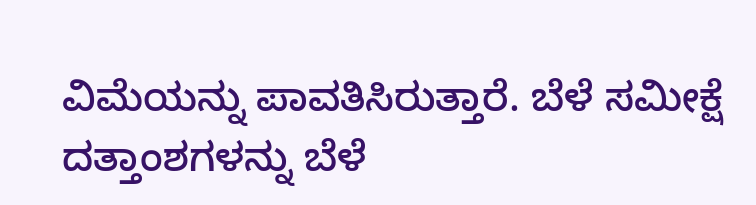ವಿಮೆಯನ್ನು ಪಾವತಿಸಿರುತ್ತಾರೆ. ಬೆಳೆ ಸಮೀಕ್ಷೆ ದತ್ತಾಂಶಗಳನ್ನು ಬೆಳೆ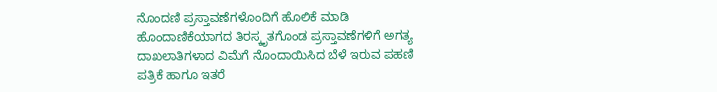ನೊಂದಣಿ ಪ್ರಸ್ತಾವಣೆಗಳೊಂದಿಗೆ ಹೊಲಿಕೆ ಮಾಡಿ ಹೊಂದಾಣಿಕೆಯಾಗದ ತಿರಸ್ಕೃತಗೊಂಡ ಪ್ರಸ್ತಾವಣೆಗಳಿಗೆ ಅಗತ್ಯ ದಾಖಲಾತಿಗಳಾದ ವಿಮೆಗೆ ನೊಂದಾಯಿಸಿದ ಬೆಳೆ ಇರುವ ಪಹಣಿ ಪತ್ರಿಕೆ ಹಾಗೂ ಇತರೆ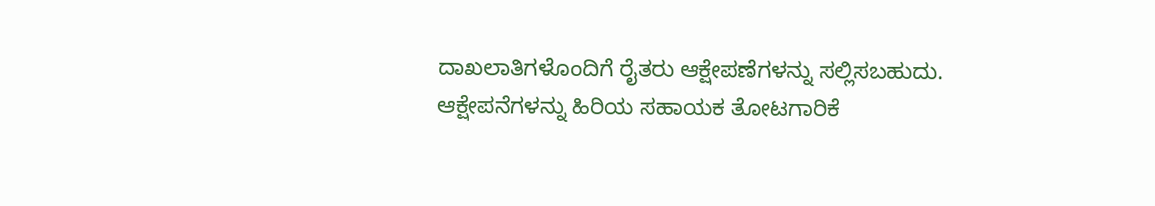ದಾಖಲಾತಿಗಳೊಂದಿಗೆ ರೈತರು ಆಕ್ಷೇಪಣೆಗಳನ್ನು ಸಲ್ಲಿಸಬಹುದು.
ಆಕ್ಷೇಪನೆಗಳನ್ನು ಹಿರಿಯ ಸಹಾಯಕ ತೋಟಗಾರಿಕೆ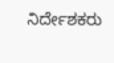ನಿರ್ದೇಶಕರು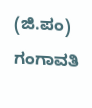(ಜಿ.ಪಂ) ಗಂಗಾವತಿ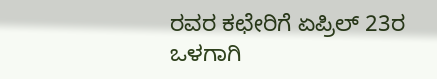ರವರ ಕಛೇರಿಗೆ ಏಪ್ರಿಲ್ 23ರ ಒಳಗಾಗಿ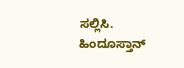ಸಲ್ಲಿಸಿ.
ಹಿಂದೂಸ್ತಾನ್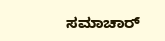ಸಮಾಚಾರ್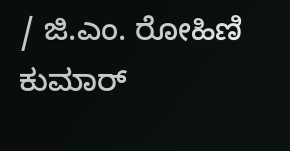/ ಜಿ.ಎಂ. ರೋಹಿಣಿ ಕುಮಾರ್